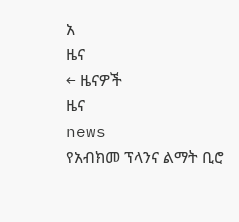አ
ዜና
← ዜናዎች
ዜና
news
የአብክመ ፕላንና ልማት ቢሮ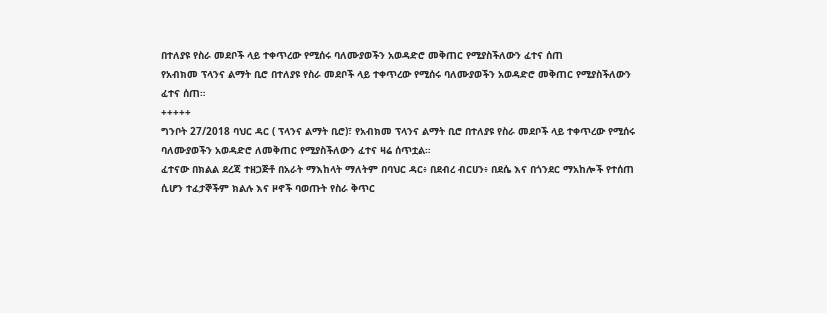በተለያዩ የስራ መደቦች ላይ ተቀጥረው የሚሰሩ ባለሙያወችን አወዳድሮ መቅጠር የሚያስችለውን ፈተና ሰጠ
የአብክመ ፕላንና ልማት ቢሮ በተለያዩ የስራ መደቦች ላይ ተቀጥረው የሚሰሩ ባለሙያወችን አወዳድሮ መቅጠር የሚያስችለውን ፈተና ሰጠ።
+++++
ግንቦት 27/2018 ባህር ዳር ( ፕላንና ልማት ቢሮ)፣ የአብክመ ፕላንና ልማት ቢሮ በተለያዩ የስራ መደቦች ላይ ተቀጥረው የሚሰሩ ባለሙያወችን አወዳድሮ ለመቅጠር የሚያስችለውን ፈተና ዛሬ ሰጥቷል።
ፈተናው በክልል ደረጃ ተዘጋጅቶ በአራት ማእከላት ማለትም በባህር ዳር፥ በደብረ ብርሀን፥ በደሴ እና በጎንደር ማአከሎች የተሰጠ ሲሆን ተፈታኞችም ክልሉ እና ዞኖች ባወጡት የስራ ቅጥር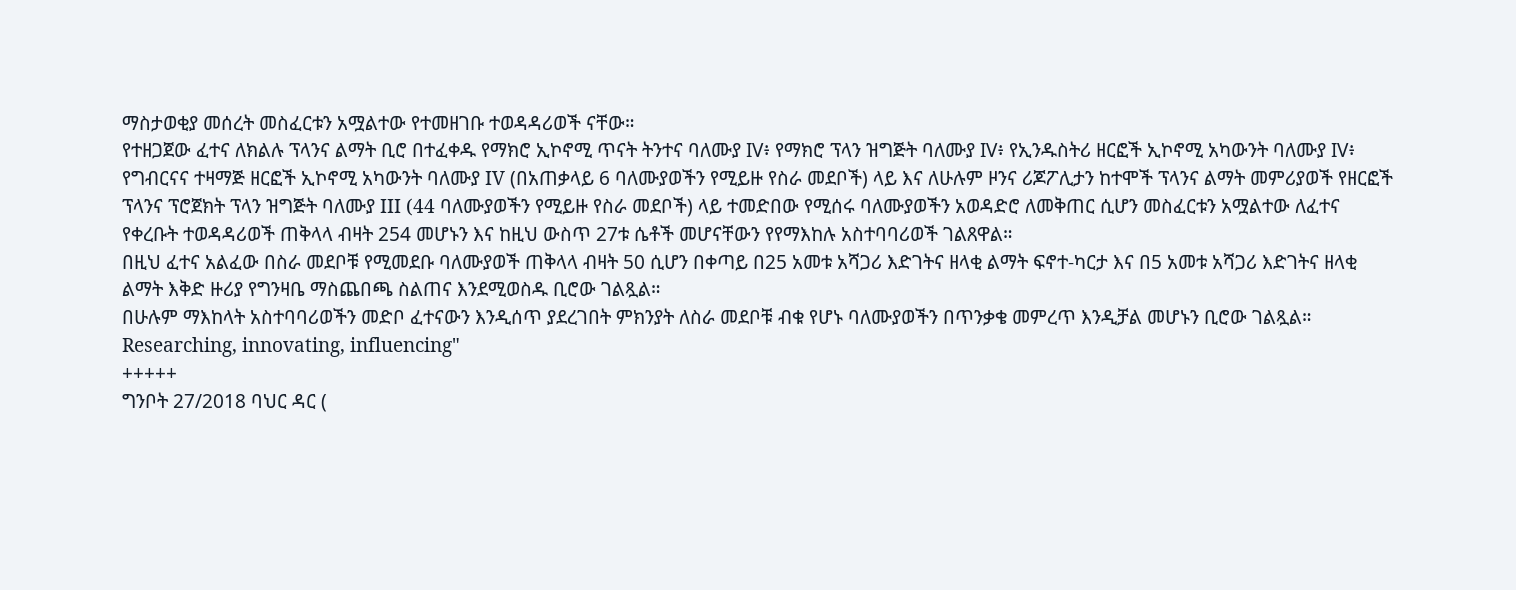ማስታወቂያ መሰረት መስፈርቱን አሟልተው የተመዘገቡ ተወዳዳሪወች ናቸው።
የተዘጋጀው ፈተና ለክልሉ ፕላንና ልማት ቢሮ በተፈቀዱ የማክሮ ኢኮኖሚ ጥናት ትንተና ባለሙያ IV፥ የማክሮ ፕላን ዝግጅት ባለሙያ IV፥ የኢንዱስትሪ ዘርፎች ኢኮኖሚ አካውንት ባለሙያ IV፥ የግብርናና ተዛማጅ ዘርፎች ኢኮኖሚ አካውንት ባለሙያ IV (በአጠቃላይ 6 ባለሙያወችን የሚይዙ የስራ መደቦች) ላይ እና ለሁሉም ዞንና ሪጆፖሊታን ከተሞች ፕላንና ልማት መምሪያወች የዘርፎች ፕላንና ፕሮጀክት ፕላን ዝግጅት ባለሙያ III (44 ባለሙያወችን የሚይዙ የስራ መደቦች) ላይ ተመድበው የሚሰሩ ባለሙያወችን አወዳድሮ ለመቅጠር ሲሆን መስፈርቱን አሟልተው ለፈተና የቀረቡት ተወዳዳሪወች ጠቅላላ ብዛት 254 መሆኑን እና ከዚህ ውስጥ 27ቱ ሴቶች መሆናቸውን የየማእከሉ አስተባባሪወች ገልጸዋል።
በዚህ ፈተና አልፈው በስራ መደቦቹ የሚመደቡ ባለሙያወች ጠቅላላ ብዛት 50 ሲሆን በቀጣይ በ25 አመቱ አሻጋሪ እድገትና ዘላቂ ልማት ፍኖተ-ካርታ እና በ5 አመቱ አሻጋሪ እድገትና ዘላቂ ልማት እቅድ ዙሪያ የግንዛቤ ማስጨበጫ ስልጠና እንደሚወስዱ ቢሮው ገልጿል።
በሁሉም ማእከላት አስተባባሪወችን መድቦ ፈተናውን እንዲሰጥ ያደረገበት ምክንያት ለስራ መደቦቹ ብቁ የሆኑ ባለሙያወችን በጥንቃቄ መምረጥ እንዲቻል መሆኑን ቢሮው ገልጿል።
Researching, innovating, influencing"
+++++
ግንቦት 27/2018 ባህር ዳር (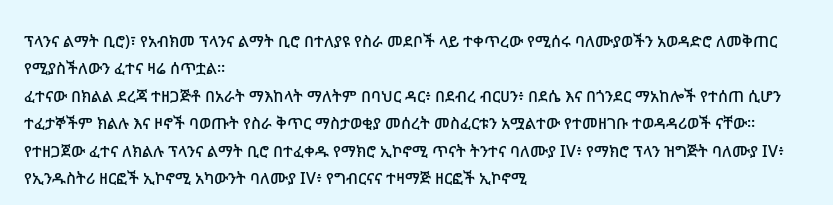ፕላንና ልማት ቢሮ)፣ የአብክመ ፕላንና ልማት ቢሮ በተለያዩ የስራ መደቦች ላይ ተቀጥረው የሚሰሩ ባለሙያወችን አወዳድሮ ለመቅጠር የሚያስችለውን ፈተና ዛሬ ሰጥቷል።
ፈተናው በክልል ደረጃ ተዘጋጅቶ በአራት ማእከላት ማለትም በባህር ዳር፥ በደብረ ብርሀን፥ በደሴ እና በጎንደር ማአከሎች የተሰጠ ሲሆን ተፈታኞችም ክልሉ እና ዞኖች ባወጡት የስራ ቅጥር ማስታወቂያ መሰረት መስፈርቱን አሟልተው የተመዘገቡ ተወዳዳሪወች ናቸው።
የተዘጋጀው ፈተና ለክልሉ ፕላንና ልማት ቢሮ በተፈቀዱ የማክሮ ኢኮኖሚ ጥናት ትንተና ባለሙያ IV፥ የማክሮ ፕላን ዝግጅት ባለሙያ IV፥ የኢንዱስትሪ ዘርፎች ኢኮኖሚ አካውንት ባለሙያ IV፥ የግብርናና ተዛማጅ ዘርፎች ኢኮኖሚ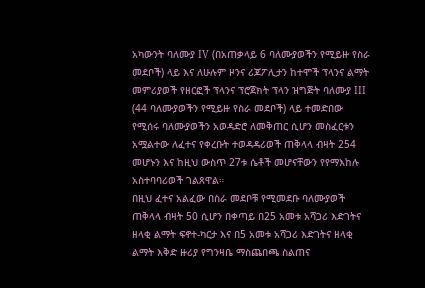አካውንት ባለሙያ IV (በአጠቃላይ 6 ባለሙያወችን የሚይዙ የስራ መደቦች) ላይ እና ለሁሉም ዞንና ሪጆፖሊታን ከተሞች ፕላንና ልማት መምሪያወች የዘርፎች ፕላንና ፕሮጀክት ፕላን ዝግጅት ባለሙያ III (44 ባለሙያወችን የሚይዙ የስራ መደቦች) ላይ ተመድበው የሚሰሩ ባለሙያወችን አወዳድሮ ለመቅጠር ሲሆን መስፈርቱን አሟልተው ለፈተና የቀረቡት ተወዳዳሪወች ጠቅላላ ብዛት 254 መሆኑን እና ከዚህ ውስጥ 27ቱ ሴቶች መሆናቸውን የየማእከሉ አስተባባሪወች ገልጸዋል።
በዚህ ፈተና አልፈው በስራ መደቦቹ የሚመደቡ ባለሙያወች ጠቅላላ ብዛት 50 ሲሆን በቀጣይ በ25 አመቱ አሻጋሪ እድገትና ዘላቂ ልማት ፍኖተ-ካርታ እና በ5 አመቱ አሻጋሪ እድገትና ዘላቂ ልማት እቅድ ዙሪያ የግንዛቤ ማስጨበጫ ስልጠና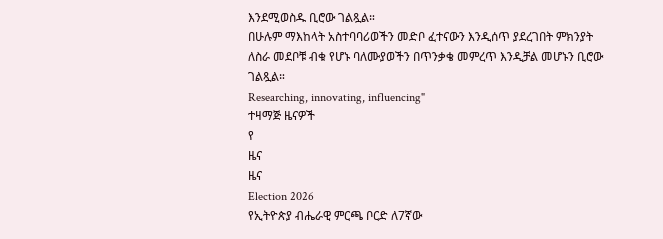እንደሚወስዱ ቢሮው ገልጿል።
በሁሉም ማእከላት አስተባባሪወችን መድቦ ፈተናውን እንዲሰጥ ያደረገበት ምክንያት ለስራ መደቦቹ ብቁ የሆኑ ባለሙያወችን በጥንቃቄ መምረጥ እንዲቻል መሆኑን ቢሮው ገልጿል።
Researching, innovating, influencing"
ተዛማጅ ዜናዎች
የ
ዜና
ዜና
Election 2026
የኢትዮጵያ ብሔራዊ ምርጫ ቦርድ ለ7ኛው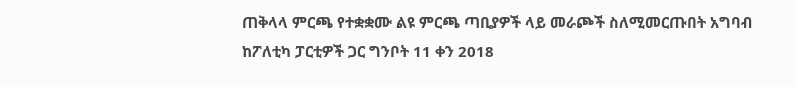ጠቅላላ ምርጫ የተቋቋሙ ልዩ ምርጫ ጣቢያዎች ላይ መራጮች ስለሚመርጡበት አግባብ ከፖለቲካ ፓርቲዎች ጋር ግንቦት 11 ቀን 2018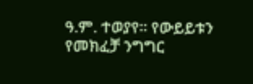ዓ.ም. ተወያየ። የውይይቱን የመክፈቻ ንግግር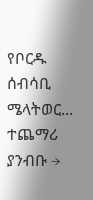የቦርዱ ሰብሳቢ ሜላትወር...
ተጨማሪ ያንብቡ →